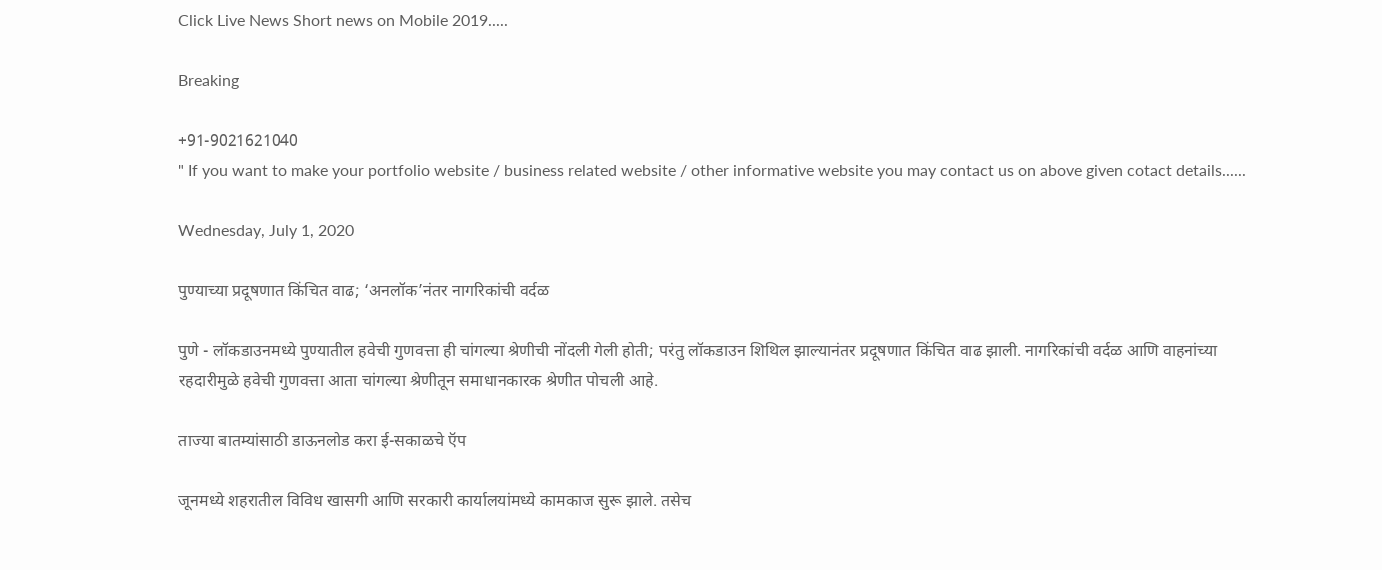Click Live News Short news on Mobile 2019.....

Breaking

+91-9021621040
" If you want to make your portfolio website / business related website / other informative website you may contact us on above given cotact details......

Wednesday, July 1, 2020

पुण्याच्या प्रदूषणात किंचित वाढ; ‘अनलॉक’नंतर नागरिकांची वर्दळ

पुणे - लॉकडाउनमध्ये पुण्यातील हवेची गुणवत्ता ही चांगल्या श्रेणीची नोंदली गेली होती; परंतु लॉकडाउन शिथिल झाल्यानंतर प्रदूषणात किंचित वाढ झाली. नागरिकांची वर्दळ आणि वाहनांच्या रहदारीमुळे हवेची गुणवत्ता आता चांगल्या श्रेणीतून समाधानकारक श्रेणीत पोचली आहे.

ताज्या बातम्यांसाठी डाऊनलोड करा ई-सकाळचे ऍप

जूनमध्ये शहरातील विविध खासगी आणि सरकारी कार्यालयांमध्ये कामकाज सुरू झाले. तसेच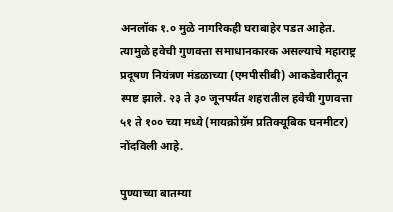अनलॉक १.० मुळे नागरिकही घराबाहेर पडत आहेत. त्यामुळे हवेची गुणवत्ता समाधानकारक असल्याचे महाराष्ट्र प्रदूषण नियंत्रण मंडळाच्या (एमपीसीबी) आकडेवारीतून स्पष्ट झाले. २३ ते ३० जूनपर्यंत शहरातील हवेची गुणवत्ता ५१ ते १०० च्या मध्ये (मायक्रोग्रॅम प्रतिक्‍यूबिक घनमीटर) नोंदविली आहे.

पुण्याच्या बातम्या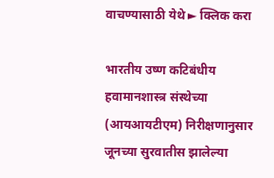वाचण्यासाठी येथे ► क्लिक करा

भारतीय उष्ण कटिबंधीय हवामानशास्त्र संस्थेच्या (आयआयटीएम) निरीक्षणानुसार जूनच्या सुरवातीस झालेल्या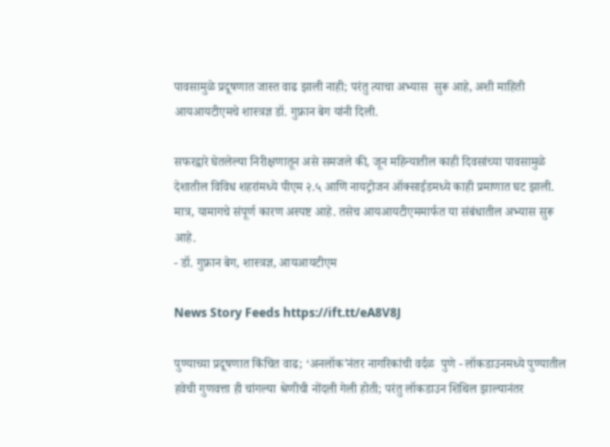पावसामुळे प्रदूषणात जास्त वाढ झाली नाही; परंतु त्याचा अभ्यास  सुरू आहे, अशी माहिती आयआयटीएमचे शास्त्रज्ञ डॉ. गुफ्रान बेग यांनी दिली.

सफरद्वारे घेतलेल्या निरीक्षणातून असे समजले की, जून महिन्यातील काही दिवसांच्या पावसामुळे देशातील विविध शहरांमध्ये पीएम २.५ आणि नायट्रोजन ऑक्‍साईडमध्ये काही प्रमाणात घट झाली. मात्र, यामागचे संपूर्ण कारण अस्पष्ट आहे. तसेच आयआयटीएममार्फत या संबंधातील अभ्यास सुरू आहे.
- डॉ. गुफ्रान बेग, शास्त्रज्ञ, आयआयटीएम

News Story Feeds https://ift.tt/eA8V8J

पुण्याच्या प्रदूषणात किंचित वाढ; ‘अनलॉक’नंतर नागरिकांची वर्दळ  पुणे - लॉकडाउनमध्ये पुण्यातील हवेची गुणवत्ता ही चांगल्या श्रेणीची नोंदली गेली होती; परंतु लॉकडाउन शिथिल झाल्यानंतर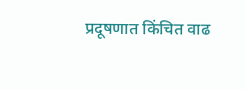प्रदूषणात किंचित वाढ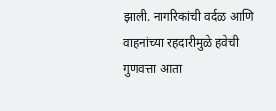झाली. नागरिकांची वर्दळ आणि वाहनांच्या रहदारीमुळे हवेची गुणवत्ता आता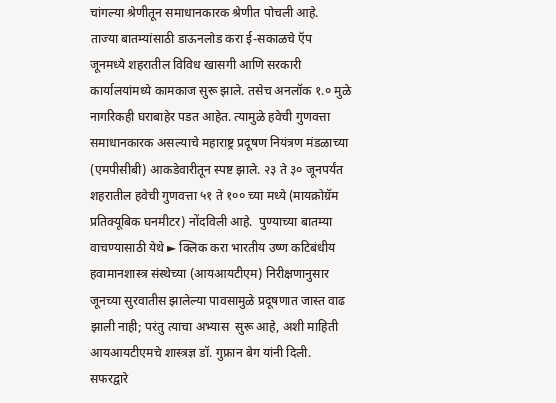चांगल्या श्रेणीतून समाधानकारक श्रेणीत पोचली आहे.  ताज्या बातम्यांसाठी डाऊनलोड करा ई-सकाळचे ऍप    जूनमध्ये शहरातील विविध खासगी आणि सरकारी कार्यालयांमध्ये कामकाज सुरू झाले. तसेच अनलॉक १.० मुळे नागरिकही घराबाहेर पडत आहेत. त्यामुळे हवेची गुणवत्ता समाधानकारक असल्याचे महाराष्ट्र प्रदूषण नियंत्रण मंडळाच्या (एमपीसीबी) आकडेवारीतून स्पष्ट झाले. २३ ते ३० जूनपर्यंत शहरातील हवेची गुणवत्ता ५१ ते १०० च्या मध्ये (मायक्रोग्रॅम प्रतिक्‍यूबिक घनमीटर) नोंदविली आहे.  पुण्याच्या बातम्या वाचण्यासाठी येथे ► क्लिक करा भारतीय उष्ण कटिबंधीय हवामानशास्त्र संस्थेच्या (आयआयटीएम) निरीक्षणानुसार जूनच्या सुरवातीस झालेल्या पावसामुळे प्रदूषणात जास्त वाढ झाली नाही; परंतु त्याचा अभ्यास  सुरू आहे, अशी माहिती आयआयटीएमचे शास्त्रज्ञ डॉ. गुफ्रान बेग यांनी दिली. सफरद्वारे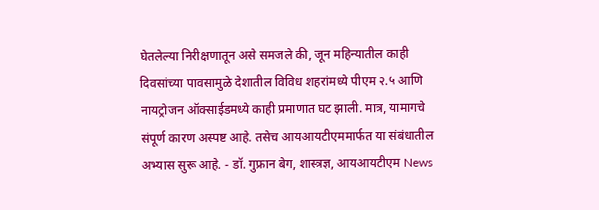घेतलेल्या निरीक्षणातून असे समजले की, जून महिन्यातील काही दिवसांच्या पावसामुळे देशातील विविध शहरांमध्ये पीएम २.५ आणि नायट्रोजन ऑक्‍साईडमध्ये काही प्रमाणात घट झाली. मात्र, यामागचे संपूर्ण कारण अस्पष्ट आहे. तसेच आयआयटीएममार्फत या संबंधातील अभ्यास सुरू आहे. - डॉ. गुफ्रान बेग, शास्त्रज्ञ, आयआयटीएम News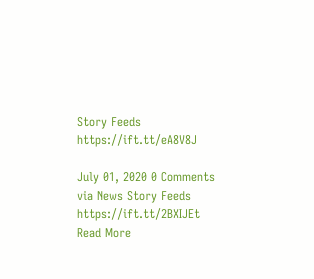Story Feeds https://ift.tt/eA8V8J

July 01, 2020 0 Comments
via News Story Feeds https://ift.tt/2BXIJEt
Read More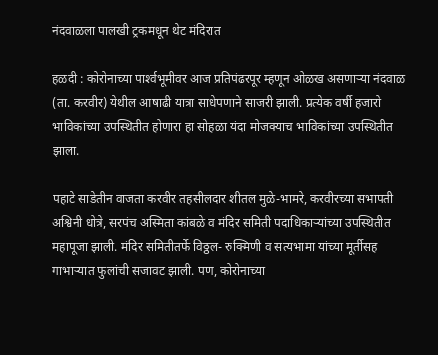नंदवाळला पालखी ट्रकमधून थेट मंदिरात

हळदी : कोरोनाच्या पार्श्‍वभूमीवर आज प्रतिपंढरपूर म्हणून ओळख असणाऱ्या नंदवाळ (ता. करवीर) येथील आषाढी यात्रा साधेपणाने साजरी झाली. प्रत्येक वर्षी हजारो भाविकांच्या उपस्थितीत होणारा हा सोहळा यंदा मोजक्‍याच भाविकांच्या उपस्थितीत झाला.

पहाटे साडेतीन वाजता करवीर तहसीलदार शीतल मुळे-भामरे, करवीरच्या सभापती अश्विनी धोत्रे, सरपंच अस्मिता कांबळे व मंदिर समिती पदाधिकाऱ्यांच्या उपस्थितीत महापूजा झाली. मंदिर समितीतर्फे विठ्ठल- रुक्‍मिणी व सत्यभामा यांच्या मूर्तीसह गाभाऱ्यात फुलांची सजावट झाली. पण, कोरोनाच्या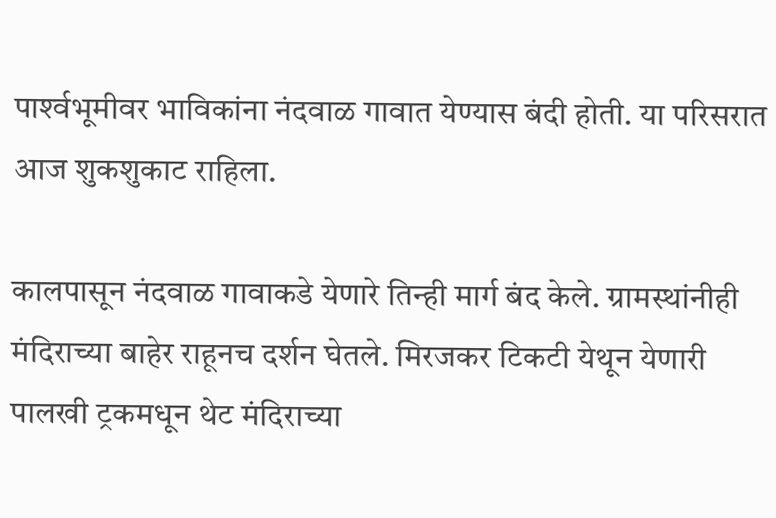पार्श्‍वभूमीवर भाविकांना नंदवाळ गावात येण्यास बंदी होती. या परिसरात आज शुकशुकाट राहिला.

कालपासून नंदवाळ गावाकडे येणारे तिन्ही मार्ग बंद केले. ग्रामस्थांनीही मंदिराच्या बाहेर राहूनच दर्शन घेतले. मिरजकर टिकटी येथून येणारी पालखी ट्रकमधून थेट मंदिराच्या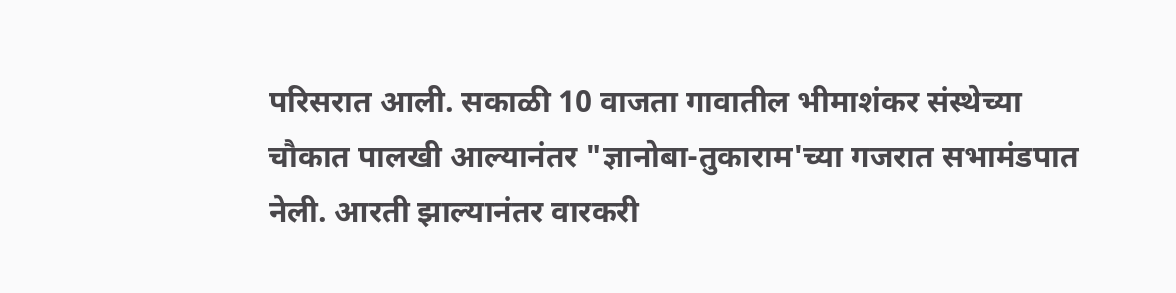परिसरात आली. सकाळी 10 वाजता गावातील भीमाशंकर संस्थेच्या चौकात पालखी आल्यानंतर "ज्ञानोबा-तुकाराम'च्या गजरात सभामंडपात नेली. आरती झाल्यानंतर वारकरी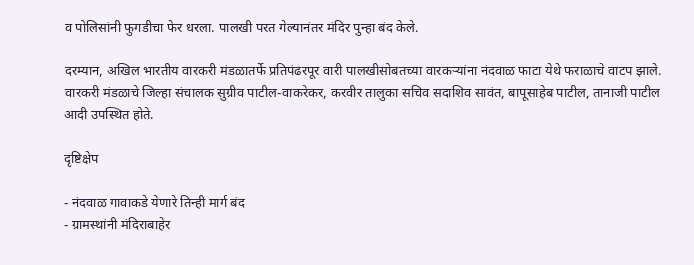व पोलिसांनी फुगडीचा फेर धरला. पालखी परत गेल्यानंतर मंदिर पुन्हा बंद केले.

दरम्यान, अखिल भारतीय वारकरी मंडळातर्फे प्रतिपंढरपूर वारी पालखीसोबतच्या वारकऱ्यांना नंदवाळ फाटा येथे फराळाचे वाटप झाले. वारकरी मंडळाचे जिल्हा संचालक सुग्रीव पाटील-वाकरेकर, करवीर तालुका सचिव सदाशिव सावंत, बापूसाहेब पाटील, तानाजी पाटील आदी उपस्थित होते.

दृष्टिक्षेप

- नंदवाळ गावाकडे येणारे तिन्ही मार्ग बंद
- ग्रामस्थांनी मंदिराबाहेर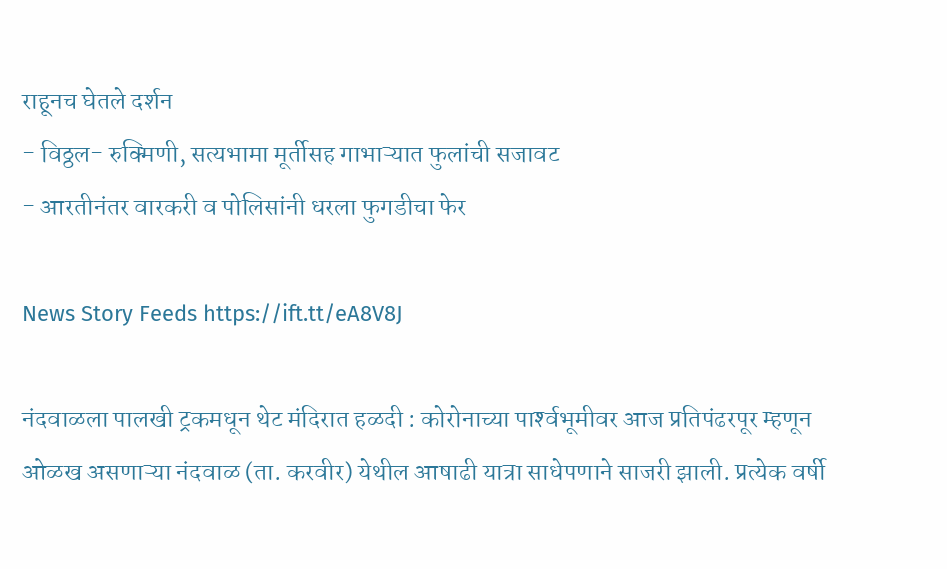राहूनच घेतले दर्शन
- विठ्ठल- रुक्‍मिणी, सत्यभामा मूर्तीसह गाभाऱ्यात फुलांची सजावट
- आरतीनंतर वारकरी व पोलिसांनी धरला फुगडीचा फेर

News Story Feeds https://ift.tt/eA8V8J

नंदवाळला पालखी ट्रकमधून थेट मंदिरात हळदी : कोरोनाच्या पार्श्‍वभूमीवर आज प्रतिपंढरपूर म्हणून ओळख असणाऱ्या नंदवाळ (ता. करवीर) येथील आषाढी यात्रा साधेपणाने साजरी झाली. प्रत्येक वर्षी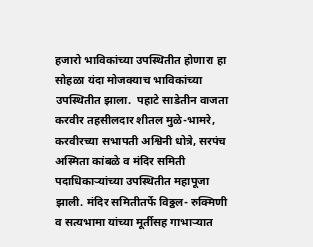हजारो भाविकांच्या उपस्थितीत होणारा हा सोहळा यंदा मोजक्‍याच भाविकांच्या उपस्थितीत झाला.  पहाटे साडेतीन वाजता करवीर तहसीलदार शीतल मुळे-भामरे, करवीरच्या सभापती अश्विनी धोत्रे, सरपंच अस्मिता कांबळे व मंदिर समिती पदाधिकाऱ्यांच्या उपस्थितीत महापूजा झाली. मंदिर समितीतर्फे विठ्ठल- रुक्‍मिणी व सत्यभामा यांच्या मूर्तीसह गाभाऱ्यात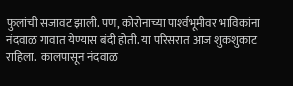फुलांची सजावट झाली. पण, कोरोनाच्या पार्श्‍वभूमीवर भाविकांना नंदवाळ गावात येण्यास बंदी होती. या परिसरात आज शुकशुकाट राहिला.  कालपासून नंदवाळ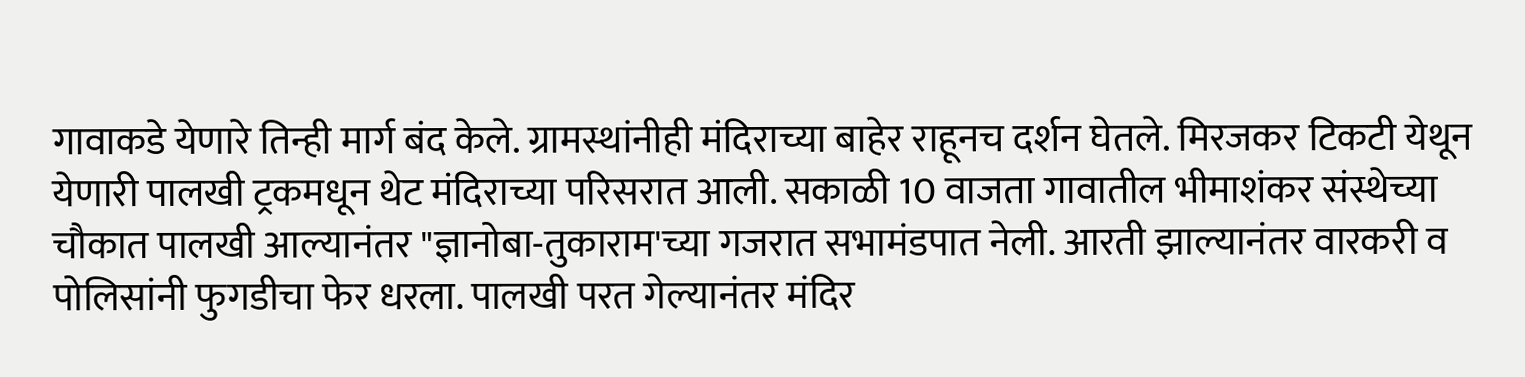गावाकडे येणारे तिन्ही मार्ग बंद केले. ग्रामस्थांनीही मंदिराच्या बाहेर राहूनच दर्शन घेतले. मिरजकर टिकटी येथून येणारी पालखी ट्रकमधून थेट मंदिराच्या परिसरात आली. सकाळी 10 वाजता गावातील भीमाशंकर संस्थेच्या चौकात पालखी आल्यानंतर "ज्ञानोबा-तुकाराम'च्या गजरात सभामंडपात नेली. आरती झाल्यानंतर वारकरी व पोलिसांनी फुगडीचा फेर धरला. पालखी परत गेल्यानंतर मंदिर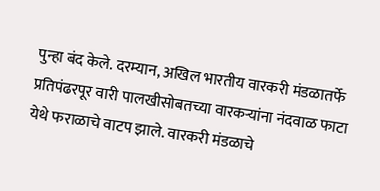पुन्हा बंद केले. दरम्यान, अखिल भारतीय वारकरी मंडळातर्फे प्रतिपंढरपूर वारी पालखीसोबतच्या वारकऱ्यांना नंदवाळ फाटा येथे फराळाचे वाटप झाले. वारकरी मंडळाचे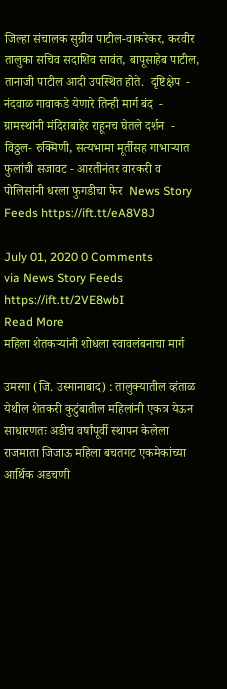जिल्हा संचालक सुग्रीव पाटील-वाकरेकर, करवीर तालुका सचिव सदाशिव सावंत, बापूसाहेब पाटील, तानाजी पाटील आदी उपस्थित होते.  दृष्टिक्षेप  - नंदवाळ गावाकडे येणारे तिन्ही मार्ग बंद  - ग्रामस्थांनी मंदिराबाहेर राहूनच घेतले दर्शन  - विठ्ठल- रुक्‍मिणी, सत्यभामा मूर्तीसह गाभाऱ्यात फुलांची सजावट - आरतीनंतर वारकरी व पोलिसांनी धरला फुगडीचा फेर  News Story Feeds https://ift.tt/eA8V8J

July 01, 2020 0 Comments
via News Story Feeds https://ift.tt/2VE8wbI
Read More
महिला शेतकऱ्यांनी शोधला स्वावलंबनाचा मार्ग

उमरगा (जि. उस्मानाबाद) : तालुक्यातील व्हंताळ येथील शेतकरी कुटुंबातील महिलांनी एकत्र येऊन साधारणतः अडीच वर्षांपूर्वी स्थापन केलेला राजमाता जिजाऊ महिला बचतगट एकमेकांच्या आर्थिक अडचणी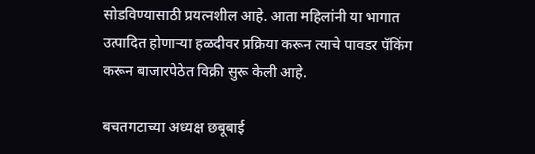सोडविण्यासाठी प्रयत्नशील आहे. आता महिलांनी या भागात उत्पादित होणाऱ्या हळदीवर प्रक्रिया करून त्याचे पावडर पॅकिंग करून बाजारपेठेत विक्री सुरू केली आहे.

बचतगटाच्या अध्यक्ष छबूबाई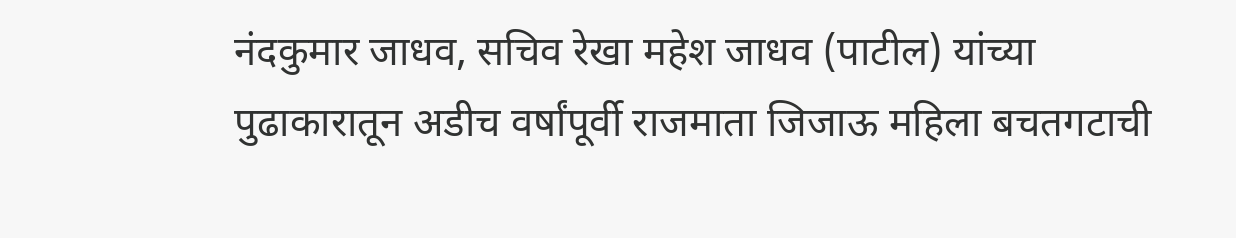नंदकुमार जाधव, सचिव रेखा महेश जाधव (पाटील) यांच्या पुढाकारातून अडीच वर्षांपूर्वी राजमाता जिजाऊ महिला बचतगटाची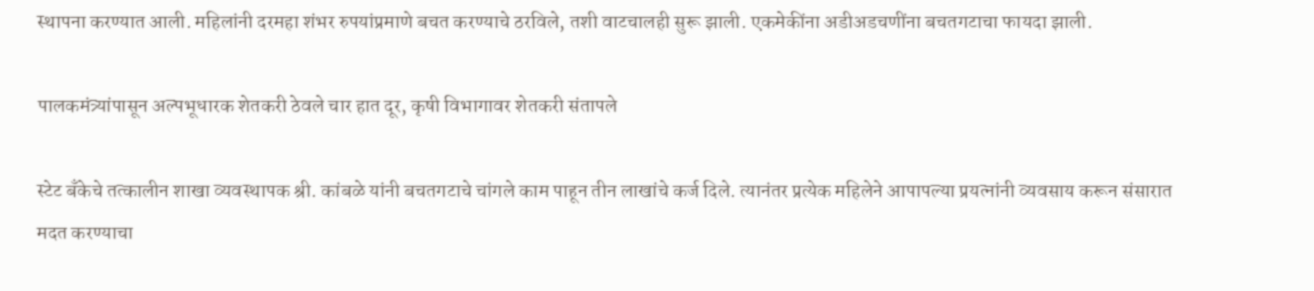स्थापना करण्यात आली. महिलांनी दरमहा शंभर रुपयांप्रमाणे बचत करण्याचे ठरविले, तशी वाटचालही सुरू झाली. एकमेकींना अडीअडचणींना बचतगटाचा फायदा झाली.

पालकमंत्र्यांपासून अल्पभूधारक शेतकरी ठेवले चार हात दूर, कृषी विभागावर शेतकरी संतापले

स्टेट बँकेचे तत्कालीन शाखा व्यवस्थापक श्री. कांबळे यांनी बचतगटाचे चांगले काम पाहून तीन लाखांचे कर्ज दिले. त्यानंतर प्रत्येक महिलेने आपापल्या प्रयत्नांनी व्यवसाय करून संसारात मदत करण्याचा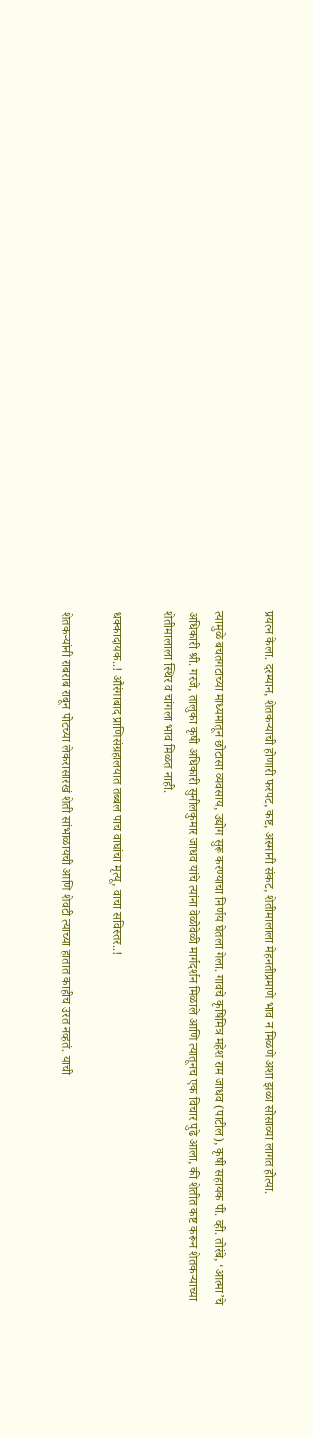प्रयत्न केला. दरम्यान, शेतकऱ्याची होणारी फरपट, कष्ट, अस्मानी संकट, शेतीमालाला मेहनतीप्रमाणे भाव न मिळणे अशा झळा सोसाव्या लागत होत्या.

त्यामुळे बचतगटाच्या माध्यमातून छोटासा व्यवसाय, उद्योग सुरू करण्याचा निर्णय घेतला गेला. गावचे कृषिमित्र महेश राम जाधव (पाटील), कृषी सहायक पी. व्ही. तोरंबे, ‘आत्मा’चे अधिकारी श्री. गरजे, तालुका कृषी अधिकारी सुनीलकुमार जाधव यांचे त्यांना वेळोवेळी मार्गदर्शन मिळाले आणि त्यातूनच एक विचार पुढे आला, की शेतीत कष्ट करून शेतकऱ्याच्या शेतीमालाला स्थिर व चांगला भाव मिळत नाही.

धक्कादायक..! औरंगाबाद प्राणिसंग्रहालयात तब्बल पाच वाघांचा मृत्यू, वाचा सविस्तर..!

शेतकऱ्यांनी राबराब राबून पोटच्या लेकरासारखं शेती सांभाळायची आणि शेवटी त्याच्या हातात काहीच उरत नव्हतं. याची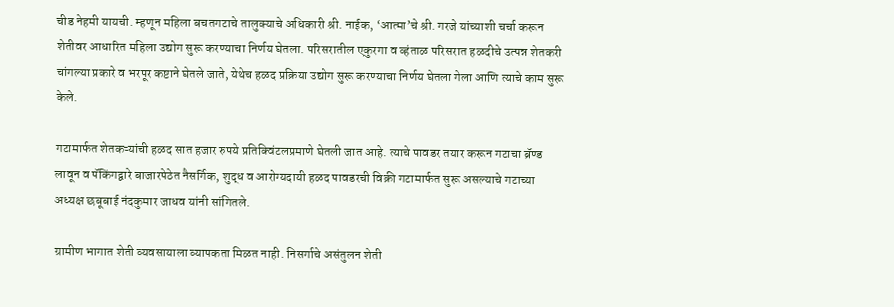चीड नेहमी यायची. म्हणून महिला बचतगटाचे तालुक्याचे अधिकारी श्री. नाईक, ‘आत्मा’चे श्री. गरजे यांच्याशी चर्चा करून शेतीवर आधारित महिला उद्योग सुरू करण्याचा निर्णय घेतला. परिसरातील एकुरगा व व्हंताळ परिसरात हळदीचे उत्पन्न शेतकरी चांगल्या प्रकारे व भरपूर कष्टाने घेतले जाते, येथेच हळद प्रक्रिया उद्योग सुरू करण्याचा निर्णय घेतला गेला आणि त्याचे काम सुरू केले.

गटामार्फत शेतकऱ्यांची हळद सात हजार रुपये प्रतिक्विंटलप्रमाणे घेतली जात आहे. त्याचे पावडर तयार करून गटाचा ब्रॅण्ड लावून व पॅकिंगद्वारे बाजारपेठेत नैसर्गिक, शुद्ध व आरोग्यदायी हळद पावडरची विक्री गटामार्फत सुरू असल्याचे गटाच्या अध्यक्ष छबूबाई नंदकुमार जाधव यांनी सांगितले.

ग्रामीण भागात शेती व्यवसायाला व्यापकता मिळत नाही. निसर्गाचे असंतुलन शेती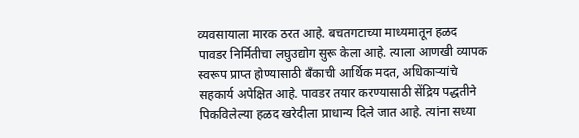व्यवसायाला मारक ठरत आहे. बचतगटाच्या माध्यमातून हळद पावडर निर्मितीचा लघुउद्योग सुरू केला आहे. त्याला आणखी व्यापक स्वरूप प्राप्त होण्यासाठी बँकाची आर्थिक मदत, अधिकाऱ्यांचे सहकार्य अपेक्षित आहे. पावडर तयार करण्यासाठी सेंद्रिय पद्धतीने पिकविलेल्या हळद खरेदीला प्राधान्य दिले जात आहे. त्यांना सध्या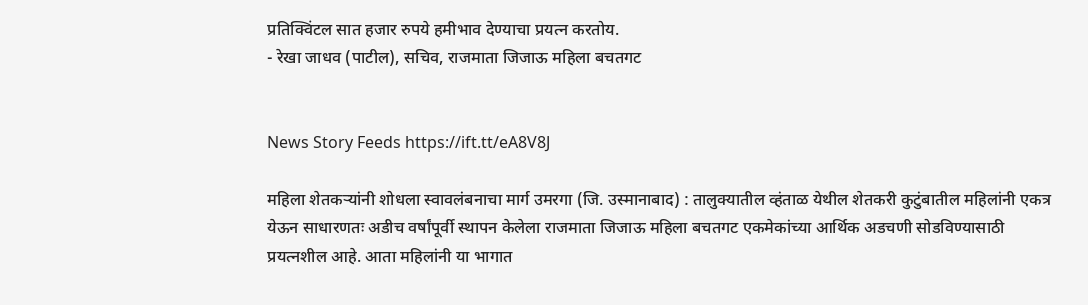प्रतिक्विंटल सात हजार रुपये हमीभाव देण्याचा प्रयत्न करतोय.
- रेखा जाधव (पाटील), सचिव, राजमाता जिजाऊ महिला बचतगट


News Story Feeds https://ift.tt/eA8V8J

महिला शेतकऱ्यांनी शोधला स्वावलंबनाचा मार्ग उमरगा (जि. उस्मानाबाद) : तालुक्यातील व्हंताळ येथील शेतकरी कुटुंबातील महिलांनी एकत्र येऊन साधारणतः अडीच वर्षांपूर्वी स्थापन केलेला राजमाता जिजाऊ महिला बचतगट एकमेकांच्या आर्थिक अडचणी सोडविण्यासाठी प्रयत्नशील आहे. आता महिलांनी या भागात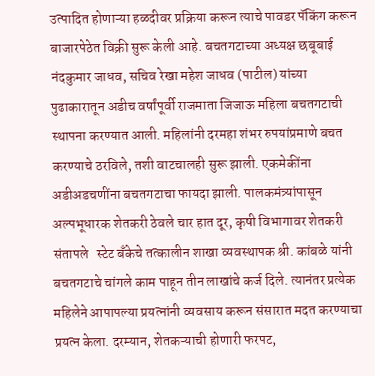उत्पादित होणाऱ्या हळदीवर प्रक्रिया करून त्याचे पावडर पॅकिंग करून बाजारपेठेत विक्री सुरू केली आहे. बचतगटाच्या अध्यक्ष छबूबाई नंदकुमार जाधव, सचिव रेखा महेश जाधव (पाटील) यांच्या पुढाकारातून अडीच वर्षांपूर्वी राजमाता जिजाऊ महिला बचतगटाची स्थापना करण्यात आली. महिलांनी दरमहा शंभर रुपयांप्रमाणे बचत करण्याचे ठरविले, तशी वाटचालही सुरू झाली. एकमेकींना अडीअडचणींना बचतगटाचा फायदा झाली. पालकमंत्र्यांपासून अल्पभूधारक शेतकरी ठेवले चार हात दूर, कृषी विभागावर शेतकरी संतापले   स्टेट बँकेचे तत्कालीन शाखा व्यवस्थापक श्री. कांबळे यांनी बचतगटाचे चांगले काम पाहून तीन लाखांचे कर्ज दिले. त्यानंतर प्रत्येक महिलेने आपापल्या प्रयत्नांनी व्यवसाय करून संसारात मदत करण्याचा प्रयत्न केला. दरम्यान, शेतकऱ्याची होणारी फरपट,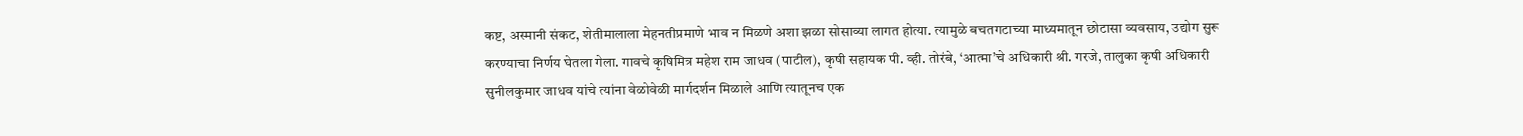कष्ट, अस्मानी संकट, शेतीमालाला मेहनतीप्रमाणे भाव न मिळणे अशा झळा सोसाव्या लागत होत्या. त्यामुळे बचतगटाच्या माध्यमातून छोटासा व्यवसाय, उद्योग सुरू करण्याचा निर्णय घेतला गेला. गावचे कृषिमित्र महेश राम जाधव (पाटील), कृषी सहायक पी. व्ही. तोरंबे, ‘आत्मा’चे अधिकारी श्री. गरजे, तालुका कृषी अधिकारी सुनीलकुमार जाधव यांचे त्यांना वेळोवेळी मार्गदर्शन मिळाले आणि त्यातूनच एक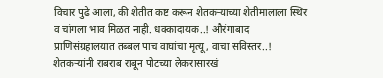विचार पुढे आला, की शेतीत कष्ट करून शेतकऱ्याच्या शेतीमालाला स्थिर व चांगला भाव मिळत नाही. धक्कादायक..! औरंगाबाद प्राणिसंग्रहालयात तब्बल पाच वाघांचा मृत्यू, वाचा सविस्तर..! शेतकऱ्यांनी राबराब राबून पोटच्या लेकरासारखं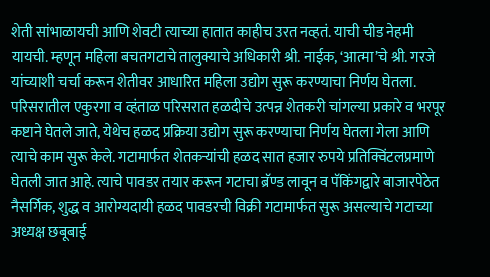शेती सांभाळायची आणि शेवटी त्याच्या हातात काहीच उरत नव्हतं. याची चीड नेहमी यायची. म्हणून महिला बचतगटाचे तालुक्याचे अधिकारी श्री. नाईक, ‘आत्मा’चे श्री. गरजे यांच्याशी चर्चा करून शेतीवर आधारित महिला उद्योग सुरू करण्याचा निर्णय घेतला. परिसरातील एकुरगा व व्हंताळ परिसरात हळदीचे उत्पन्न शेतकरी चांगल्या प्रकारे व भरपूर कष्टाने घेतले जाते, येथेच हळद प्रक्रिया उद्योग सुरू करण्याचा निर्णय घेतला गेला आणि त्याचे काम सुरू केले. गटामार्फत शेतकऱ्यांची हळद सात हजार रुपये प्रतिक्विंटलप्रमाणे घेतली जात आहे. त्याचे पावडर तयार करून गटाचा ब्रॅण्ड लावून व पॅकिंगद्वारे बाजारपेठेत नैसर्गिक, शुद्ध व आरोग्यदायी हळद पावडरची विक्री गटामार्फत सुरू असल्याचे गटाच्या अध्यक्ष छबूबाई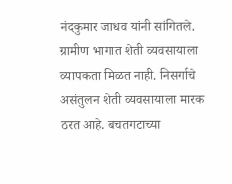नंदकुमार जाधव यांनी सांगितले.  ग्रामीण भागात शेती व्यवसायाला व्यापकता मिळत नाही. निसर्गाचे असंतुलन शेती व्यवसायाला मारक ठरत आहे. बचतगटाच्या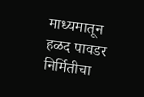माध्यमातून हळद पावडर निर्मितीचा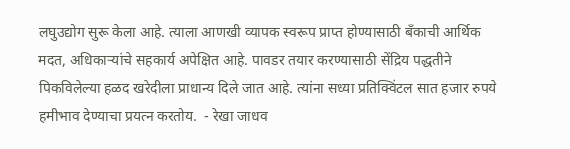लघुउद्योग सुरू केला आहे. त्याला आणखी व्यापक स्वरूप प्राप्त होण्यासाठी बँकाची आर्थिक मदत, अधिकाऱ्यांचे सहकार्य अपेक्षित आहे. पावडर तयार करण्यासाठी सेंद्रिय पद्धतीने पिकविलेल्या हळद खरेदीला प्राधान्य दिले जात आहे. त्यांना सध्या प्रतिक्विंटल सात हजार रुपये हमीभाव देण्याचा प्रयत्न करतोय.  - रेखा जाधव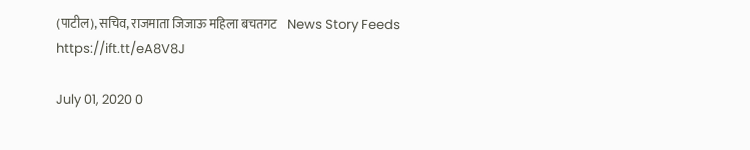(पाटील), सचिव, राजमाता जिजाऊ महिला बचतगट    News Story Feeds https://ift.tt/eA8V8J

July 01, 2020 0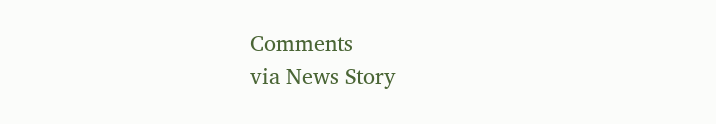Comments
via News Story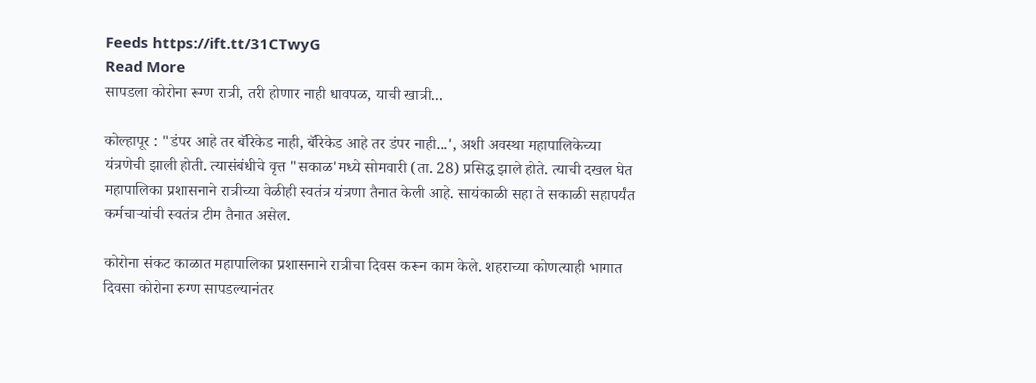Feeds https://ift.tt/31CTwyG
Read More
सापडला कोरोना रूग्ण रात्री, तरी होणार नाही धावपळ, याची खात्री...

कोल्हापूर : "डंपर आहे तर बॅरिकेड नाही, बॅरिकेड आहे तर डंपर नाही...', अशी अवस्था महापालिकेच्या यंत्रणेची झाली होती. त्यासंबंधीचे वृत्त "सकाळ'मध्ये सोमवारी (ता. 28) प्रसिद्ध झाले होते. त्याची दखल घेत महापालिका प्रशासनाने रात्रीच्या वेळीही स्वतंत्र यंत्रणा तैनात केली आहे. सायंकाळी सहा ते सकाळी सहापर्यंत कर्मचाऱ्यांची स्वतंत्र टीम तैनात असेल.

कोरोना संकट काळात महापालिका प्रशासनाने रात्रीचा दिवस करून काम केले. शहराच्या कोणत्याही भागात दिवसा कोरोना रुग्ण सापडल्यानंतर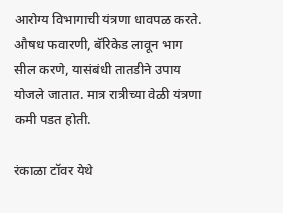आरोग्य विभागाची यंत्रणा धावपळ करते. औषध फवारणी, बॅरिकेड लावून भाग सील करणे, यासंबंधी तातडीने उपाय योजले जातात. मात्र रात्रीच्या वेळी यंत्रणा कमी पडत होती.

रंकाळा टॉवर येथे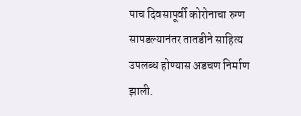पाच दिवसापूर्वी कोरोनाचा रुग्ण सापडल्यानंतर तातडीने साहित्य उपलब्ध होण्यास अडचण निर्माण झाली.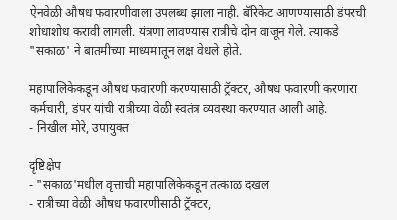ऐनवेळी औषध फवारणीवाला उपलब्ध झाला नाही. बॅरिकेट आणण्यासाठी डंपरची शोधाशोध करावी लागली. यंत्रणा लावण्यास रात्रीचे दोन वाजून गेले. त्याकडे "सकाळ' ने बातमीच्या माध्यमातून लक्ष वेधले होते.

महापालिकेकडून औषध फवारणी करण्यासाठी ट्रॅक्‍टर, औषध फवारणी करणारा कर्मचारी, डंपर यांची रात्रीच्या वेळी स्वतंत्र व्यवस्था करण्यात आली आहे.
- निखील मोरे, उपायुक्त

दृष्टिक्षेप
- "सकाळ'मधील वृत्ताची महापालिकेकडून तत्काळ दखल
- रात्रीच्या वेळी औषध फवारणीसाठी ट्रॅक्‍टर,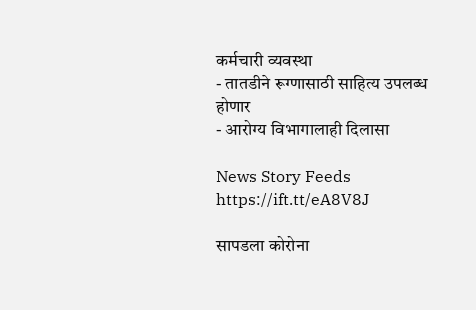कर्मचारी व्यवस्था
- तातडीने रूग्णासाठी साहित्य उपलब्ध होणार
- आरोग्य विभागालाही दिलासा

News Story Feeds https://ift.tt/eA8V8J

सापडला कोरोना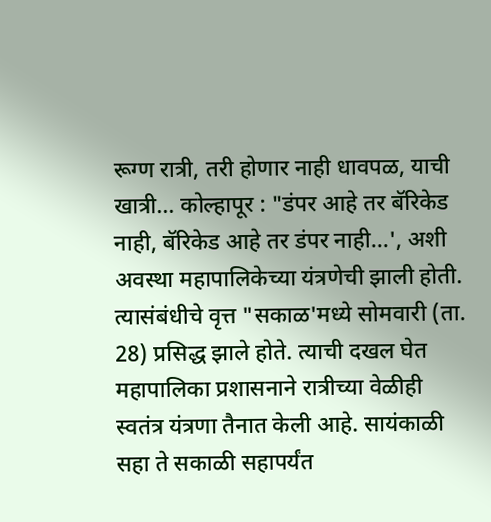रूग्ण रात्री, तरी होणार नाही धावपळ, याची खात्री... कोल्हापूर : "डंपर आहे तर बॅरिकेड नाही, बॅरिकेड आहे तर डंपर नाही...', अशी अवस्था महापालिकेच्या यंत्रणेची झाली होती. त्यासंबंधीचे वृत्त "सकाळ'मध्ये सोमवारी (ता. 28) प्रसिद्ध झाले होते. त्याची दखल घेत महापालिका प्रशासनाने रात्रीच्या वेळीही स्वतंत्र यंत्रणा तैनात केली आहे. सायंकाळी सहा ते सकाळी सहापर्यंत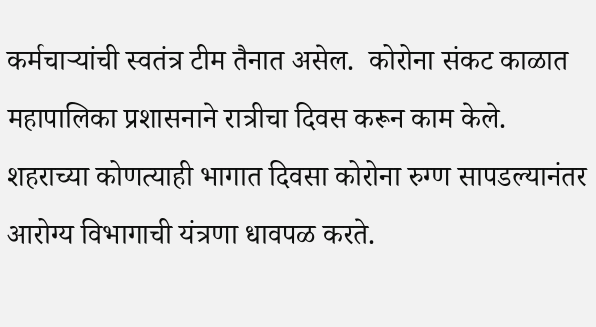कर्मचाऱ्यांची स्वतंत्र टीम तैनात असेल.  कोरोना संकट काळात महापालिका प्रशासनाने रात्रीचा दिवस करून काम केले. शहराच्या कोणत्याही भागात दिवसा कोरोना रुग्ण सापडल्यानंतर आरोग्य विभागाची यंत्रणा धावपळ करते.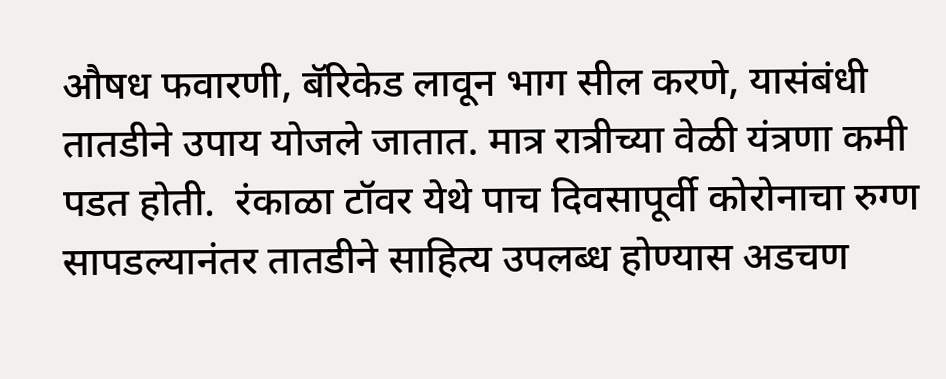औषध फवारणी, बॅरिकेड लावून भाग सील करणे, यासंबंधी तातडीने उपाय योजले जातात. मात्र रात्रीच्या वेळी यंत्रणा कमी पडत होती.  रंकाळा टॉवर येथे पाच दिवसापूर्वी कोरोनाचा रुग्ण सापडल्यानंतर तातडीने साहित्य उपलब्ध होण्यास अडचण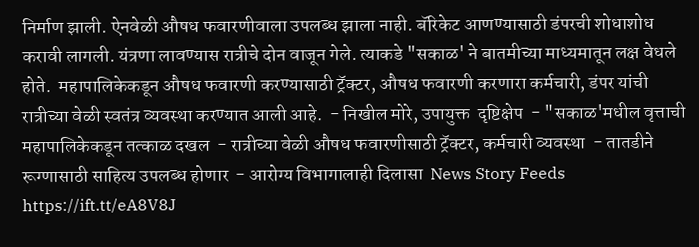निर्माण झाली. ऐनवेळी औषध फवारणीवाला उपलब्ध झाला नाही. बॅरिकेट आणण्यासाठी डंपरची शोधाशोध करावी लागली. यंत्रणा लावण्यास रात्रीचे दोन वाजून गेले. त्याकडे "सकाळ' ने बातमीच्या माध्यमातून लक्ष वेधले होते.  महापालिकेकडून औषध फवारणी करण्यासाठी ट्रॅक्‍टर, औषध फवारणी करणारा कर्मचारी, डंपर यांची रात्रीच्या वेळी स्वतंत्र व्यवस्था करण्यात आली आहे.  - निखील मोरे, उपायुक्त  दृष्टिक्षेप  - "सकाळ'मधील वृत्ताची महापालिकेकडून तत्काळ दखल  - रात्रीच्या वेळी औषध फवारणीसाठी ट्रॅक्‍टर, कर्मचारी व्यवस्था  - तातडीने रूग्णासाठी साहित्य उपलब्ध होणार  - आरोग्य विभागालाही दिलासा  News Story Feeds https://ift.tt/eA8V8J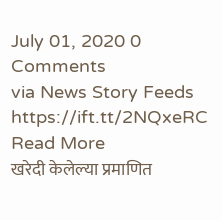July 01, 2020 0 Comments
via News Story Feeds https://ift.tt/2NQxeRC
Read More
खरेदी केलेल्या प्रमाणित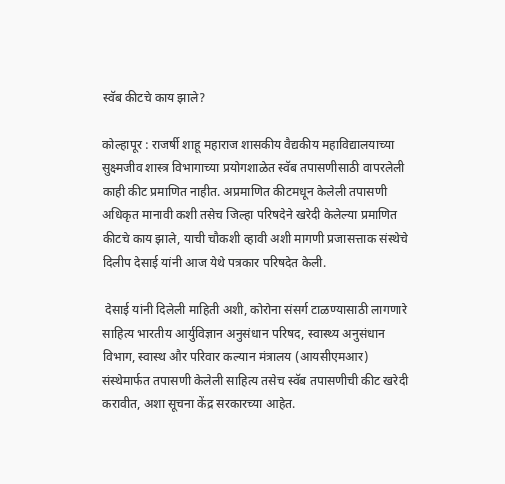स्वॅब कीटचे काय झाले?

कोल्हापूर : राजर्षी शाहू महाराज शासकीय वैद्यकीय महाविद्यालयाच्या सुक्ष्मजीव शास्त्र विभागाच्या प्रयोगशाळेत स्वॅब तपासणीसाठी वापरलेली काही कीट प्रमाणित नाहीत. अप्रमाणित कीटमधून केलेली तपासणी अधिकृत मानावी कशी तसेच जिल्हा परिषदेने खरेदी केलेल्या प्रमाणित कीटचे काय झाले, याची चौकशी व्हावी अशी मागणी प्रजासत्ताक संस्थेचे दिलीप देसाई यांनी आज येथे पत्रकार परिषदेत केली.

 देसाई यांनी दिलेली माहिती अशी, कोरोना संसर्ग टाळण्यासाठी लागणारे साहित्य भारतीय आर्युविज्ञान अनुसंधान परिषद, स्वास्थ्य अनुसंधान विभाग, स्वास्थ और परिवार कल्यान मंत्रालय (आयसीएमआर) संस्थेमार्फत तपासणी केलेली साहित्य तसेच स्वॅब तपासणीची कीट खरेदी करावीत, अशा सूचना केंद्र सरकारच्या आहेत.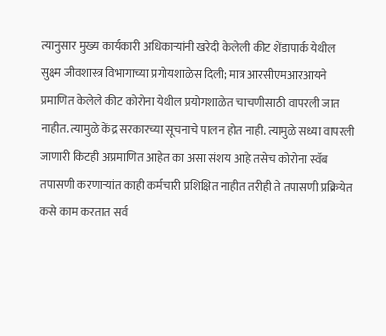त्यानुसार मुख्य कार्यकारी अधिकाऱ्यांनी खरेदी केलेली कीट शेंडापार्क येथील सुक्ष्म जीवशास्त्र विभागाच्या प्रगोयशाळेस दिली; मात्र आरसीएमआरआयने प्रमाणित केलेले कीट कोरोना येथील प्रयोगशाळेत चाचणीसाठी वापरली जात नाहीत. त्यामुळे केंद्र सरकारच्या सूचनाचे पालन होत नाही. त्यामुळे सध्या वापरली जाणारी किटही अप्रमाणित आहेत का असा संशय आहे तसेच कोरोना स्वॅब तपासणी करणाऱ्यांत काही कर्मचारी प्रशिक्षित नाहीत तरीही ते तपासणी प्रक्रियेत कसे काम करतात सर्व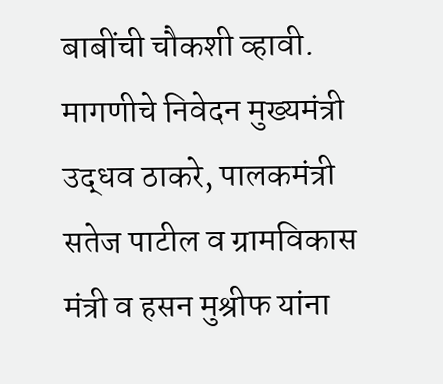बाबींची चौकशी व्हावी.
मागणीचे निवेदन मुख्यमंत्री उद्धव ठाकरे, पालकमंत्री सतेज पाटील व ग्रामविकास मंत्री व हसन मुश्रीफ यांना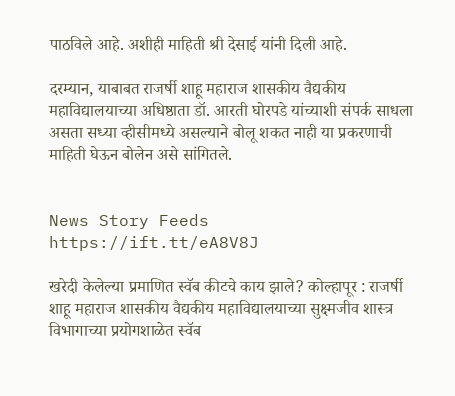पाठविले आहे. अशीही माहिती श्री देसाई यांनी दिली आहे.

दरम्यान, याबाबत राजर्षी शाहू महाराज शासकीय वैद्यकीय महाविद्यालयाच्या अधिष्ठाता डॉ. आरती घोरपडे यांच्याशी संपर्क साधला असता सध्या व्हीसीमध्ये असल्याने बोलू शकत नाही या प्रकरणाची माहिती घेऊन बोलेन असे सांगितले.


News Story Feeds https://ift.tt/eA8V8J

खरेदी केलेल्या प्रमाणित स्वॅब कीटचे काय झाले? कोल्हापूर : राजर्षी शाहू महाराज शासकीय वैद्यकीय महाविद्यालयाच्या सुक्ष्मजीव शास्त्र विभागाच्या प्रयोगशाळेत स्वॅब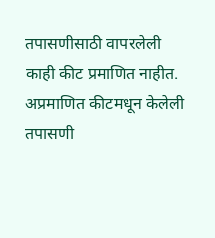तपासणीसाठी वापरलेली काही कीट प्रमाणित नाहीत. अप्रमाणित कीटमधून केलेली तपासणी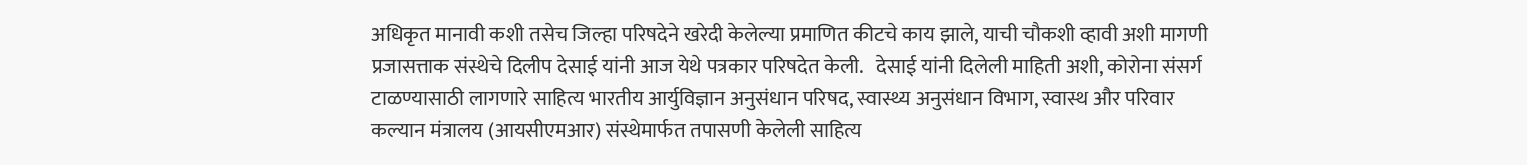अधिकृत मानावी कशी तसेच जिल्हा परिषदेने खरेदी केलेल्या प्रमाणित कीटचे काय झाले, याची चौकशी व्हावी अशी मागणी प्रजासत्ताक संस्थेचे दिलीप देसाई यांनी आज येथे पत्रकार परिषदेत केली.   देसाई यांनी दिलेली माहिती अशी, कोरोना संसर्ग टाळण्यासाठी लागणारे साहित्य भारतीय आर्युविज्ञान अनुसंधान परिषद, स्वास्थ्य अनुसंधान विभाग, स्वास्थ और परिवार कल्यान मंत्रालय (आयसीएमआर) संस्थेमार्फत तपासणी केलेली साहित्य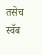तसेच स्वॅब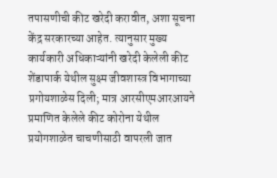तपासणीची कीट खरेदी करावीत, अशा सूचना केंद्र सरकारच्या आहेत. त्यानुसार मुख्य कार्यकारी अधिकाऱ्यांनी खरेदी केलेली कीट शेंडापार्क येथील सुक्ष्म जीवशास्त्र विभागाच्या प्रगोयशाळेस दिली; मात्र आरसीएमआरआयने प्रमाणित केलेले कीट कोरोना येथील प्रयोगशाळेत चाचणीसाठी वापरली जात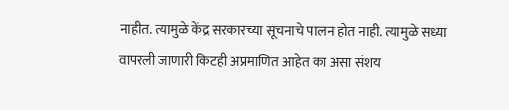नाहीत. त्यामुळे केंद्र सरकारच्या सूचनाचे पालन होत नाही. त्यामुळे सध्या वापरली जाणारी किटही अप्रमाणित आहेत का असा संशय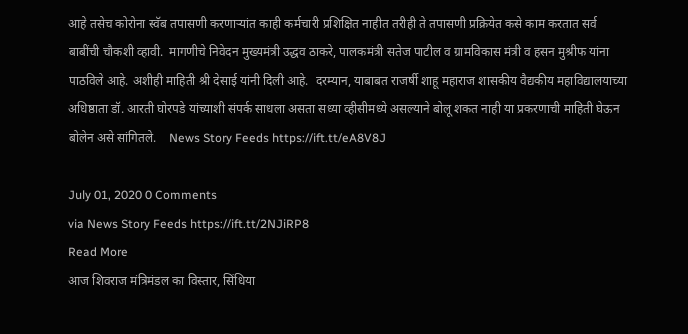आहे तसेच कोरोना स्वॅब तपासणी करणाऱ्यांत काही कर्मचारी प्रशिक्षित नाहीत तरीही ते तपासणी प्रक्रियेत कसे काम करतात सर्व बाबींची चौकशी व्हावी.  मागणीचे निवेदन मुख्यमंत्री उद्धव ठाकरे, पालकमंत्री सतेज पाटील व ग्रामविकास मंत्री व हसन मुश्रीफ यांना पाठविले आहे. अशीही माहिती श्री देसाई यांनी दिली आहे.  दरम्यान, याबाबत राजर्षी शाहू महाराज शासकीय वैद्यकीय महाविद्यालयाच्या अधिष्ठाता डॉ. आरती घोरपडे यांच्याशी संपर्क साधला असता सध्या व्हीसीमध्ये असल्याने बोलू शकत नाही या प्रकरणाची माहिती घेऊन बोलेन असे सांगितले.    News Story Feeds https://ift.tt/eA8V8J

July 01, 2020 0 Comments
via News Story Feeds https://ift.tt/2NJiRP8
Read More
आज शिवराज मंत्रिमंडल का विस्तार, सिंधिया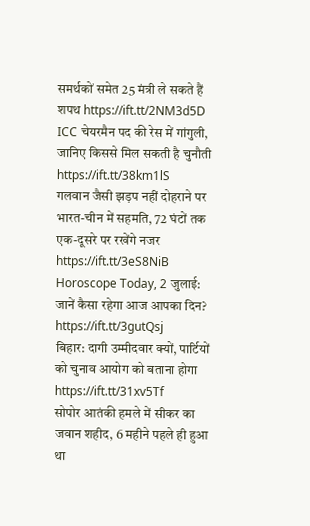समर्थकों समेत 25 मंत्री ले सकते हैं शपथ https://ift.tt/2NM3d5D
ICC चेयरमैन पद की रेस में गांगुली, जानिए किससे मिल सकती है चुनौती https://ift.tt/38km1lS
गलवान जैसी झड़प नहीं दोहराने पर भारत-चीन में सहमति, 72 घंटों तक एक-दूसरे पर रखेंगे नजर https://ift.tt/3eS8NiB
Horoscope Today, 2 जुलाई: जानें कैसा रहेगा आज आपका दिन? https://ift.tt/3gutQsj
बिहार: दागी उम्मीदवार क्यों, पार्टियों को चुनाव आयोग को बताना होगा https://ift.tt/31xv5Tf
सोपोर आतंकी हमले में सीकर का जवान शहीद, 6 महीने पहले ही हुआ था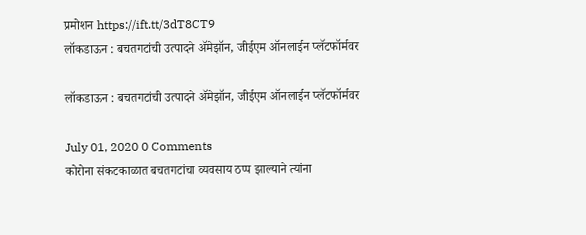प्रमोशन https://ift.tt/3dT8CT9
लॉकडाऊन : बचतगटांची उत्पादने ॲमेझॉन, जीईएम ऑनलाईन प्लॅटफॉर्मवर

लॉकडाऊन : बचतगटांची उत्पादने ॲमेझॉन, जीईएम ऑनलाईन प्लॅटफॉर्मवर

July 01, 2020 0 Comments
कोरोना संकटकाळात बचतगटांचा व्यवसाय ठप्प झाल्याने त्यांना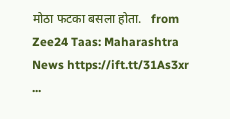मोठा फटका बसला होता.   from Zee24 Taas: Maharashtra News https://ift.tt/31As3xr ...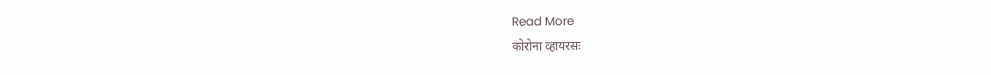Read More
कोरोना व्हायरसः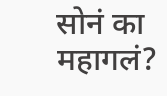सोनं का महागलं?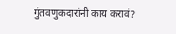गुंतवणुकदारांनी काय करावं?